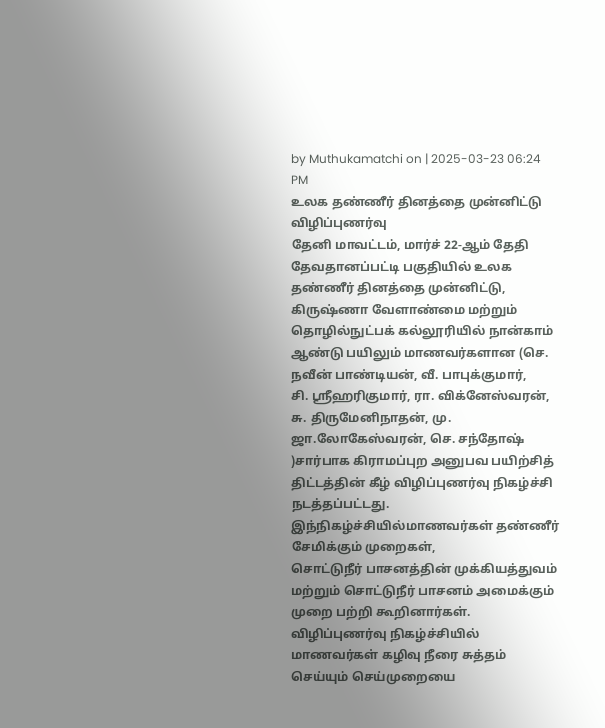by Muthukamatchi on | 2025-03-23 06:24 PM
உலக தண்ணீர் தினத்தை முன்னிட்டு விழிப்புணர்வு
தேனி மாவட்டம், மார்ச் 22-ஆம் தேதி தேவதானப்பட்டி பகுதியில் உலக தண்ணீர் தினத்தை முன்னிட்டு,
கிருஷ்ணா வேளாண்மை மற்றும் தொழில்நுட்பக் கல்லூரியில் நான்காம் ஆண்டு பயிலும் மாணவர்களான (செ. நவீன் பாண்டியன், வீ. பாபுக்குமார்,
சி. ஸ்ரீஹரிகுமார், ரா. விக்னேஸ்வரன், சு. திருமேனிநாதன், மு. ஜா.லோகேஸ்வரன், செ. சந்தோஷ் )சார்பாக கிராமப்புற அனுபவ பயிற்சித் திட்டத்தின் கீழ் விழிப்புணர்வு நிகழ்ச்சி நடத்தப்பட்டது. இந்நிகழ்ச்சியில்மாணவர்கள் தண்ணீர் சேமிக்கும் முறைகள்,
சொட்டுநீர் பாசனத்தின் முக்கியத்துவம் மற்றும் சொட்டுநீர் பாசனம் அமைக்கும் முறை பற்றி கூறினார்கள். விழிப்புணர்வு நிகழ்ச்சியில் மாணவர்கள் கழிவு நீரை சுத்தம் செய்யும் செய்முறையை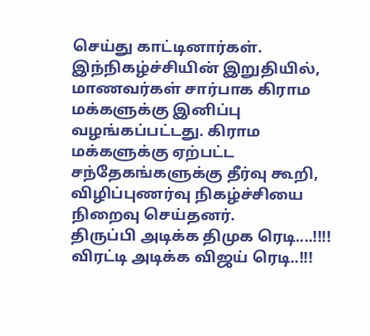செய்து காட்டினார்கள். இந்நிகழ்ச்சியின் இறுதியில், மாணவர்கள் சார்பாக கிராம மக்களுக்கு இனிப்பு வழங்கப்பட்டது. கிராம மக்களுக்கு ஏற்பட்ட சந்தேகங்களுக்கு தீர்வு கூறி, விழிப்புணர்வு நிகழ்ச்சியை நிறைவு செய்தனர்.
திருப்பி அடிக்க திமுக ரெடி....!!!! விரட்டி அடிக்க விஜய் ரெடி..!!!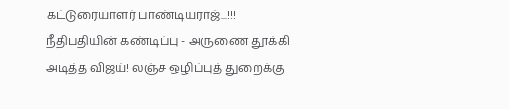கட்டுரையாளர் பாண்டியராஜ்...!!!
நீதிபதியின் கண்டிப்பு - அருணை தூக்கி அடித்த விஜய்! லஞ்ச ஒழிப்புத் துறைக்கு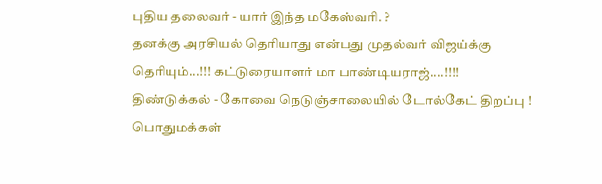புதிய தலைவர் - யார் இந்த மகேஸ்வரி. ?
தனக்கு அரசியல் தெரியாது என்பது முதல்வர் விஜய்க்கு தெரியும்...!!! கட்டுரையாளர் மா பாண்டியராஜ்....!!!!
திண்டுக்கல் - கோவை நெடுஞ்சாலையில் டோல்கேட் திறப்பு ! பொதுமக்கள்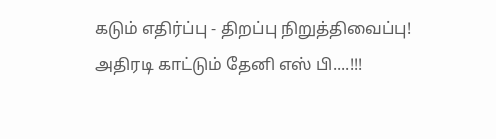கடும் எதிர்ப்பு - திறப்பு நிறுத்திவைப்பு!
அதிரடி காட்டும் தேனி எஸ் பி....!!!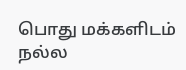பொது மக்களிடம் நல்ல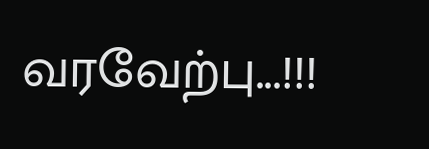வரவேற்பு...!!!